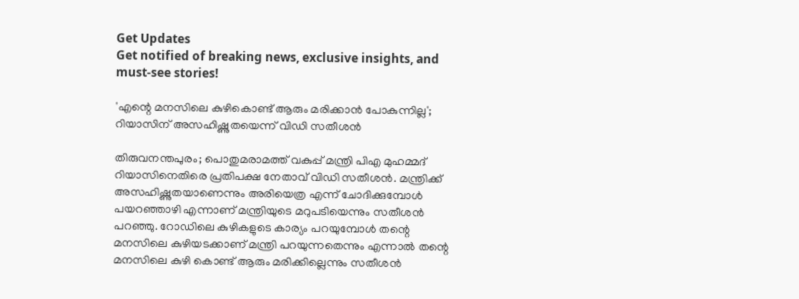Get Updates
Get notified of breaking news, exclusive insights, and must-see stories!

'എന്റെ മനസിലെ കുഴികൊണ്ട് ആരും മരിക്കാന്‍ പോകുന്നില്ല'; റിയാസിന് അസഹിഷ്ണുതയെന്ന് വിഡി സതീശൻ

തിരുവനന്തപുരം; പൊതുമരാമത്ത് വകുപ്പ് മന്ത്രി പിഎ മുഹമ്മദ് റിയാസിനെതിരെ പ്രതിപക്ഷ നേതാവ് വിഡി സതീശൻ. മന്ത്രിക്ക് അസഹിഷ്ണുതയാണെന്നും അരിയെത്ര എന്ന് ചോദിക്കുമ്പോള്‍ പയറഞ്ഞാഴി എന്നാണ് മന്ത്രിയുടെ മറുപടിയെന്നും സതീശൻ പറഞ്ഞു. റോഡിലെ കുഴികളുടെ കാര്യം പറയുമ്പോൾ തന്റെ മനസിലെ കുഴിയടക്കാണ് മന്ത്രി പറയുന്നതെന്നും എന്നാൽ തന്റെ മനസിലെ കുഴി കൊണ്ട് ആരും മരിക്കില്ലെന്നും സതീശന്‍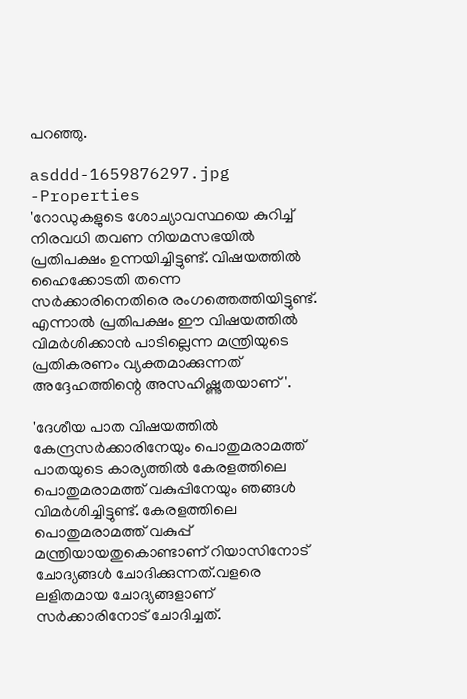പറഞ്ഞു.

asddd-1659876297.jpg -Properties
'റോഡുകളുടെ ശോച്യാവസ്ഥയെ കുറിച്ച് നിരവധി തവണ നിയമസഭയിൽ പ്രതിപക്ഷം ഉന്നയിച്ചിട്ടുണ്ട്. വിഷയത്തിൽ ഹൈക്കോടതി തന്നെ സർക്കാരിനെതിരെ രംഗത്തെത്തിയിട്ടുണ്ട്. എന്നാല്‍ പ്രതിപക്ഷം ഈ വിഷയത്തിൽ വിമര്‍ശിക്കാന്‍ പാടില്ലെന്ന മന്ത്രിയുടെ പ്രതികരണം വ്യക്തമാക്കുന്നത് അദ്ദേഹത്തിന്റെ അസഹിഷ്ണുതയാണ്'.

'ദേശീയ പാത വിഷയത്തിൽ കേന്ദ്രസർക്കാരിനേയും പൊതുമരാമത്ത് പാതയുടെ കാര്യത്തിൽ കേരളത്തിലെ പൊതുമരാമത്ത് വകുപ്പിനേയും ഞങ്ങൾ വിമർശിച്ചിട്ടുണ്ട്. കേരളത്തിലെ പൊതുമരാമത്ത് വകുപ്പ് മന്ത്രിയായതുകൊണ്ടാണ് റിയാസിനോട് ചോദ്യങ്ങള്‍ ചോദിക്കുന്നത്.വളരെ ലളിതമായ ചോദ്യങ്ങളാണ് സര്‍ക്കാരിനോട് ചോദിച്ചത്.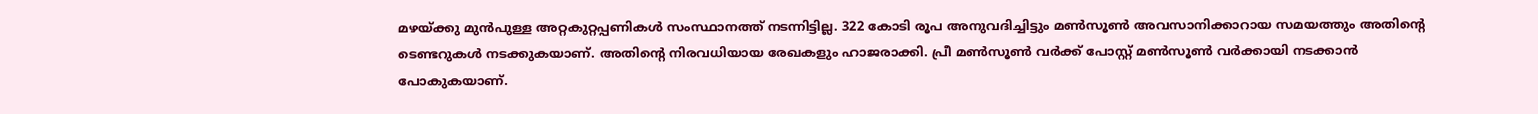മഴയ്ക്കു മുന്‍പുള്ള അറ്റകുറ്റപ്പണികള്‍ സംസ്ഥാനത്ത് നടന്നിട്ടില്ല. 322 കോടി രൂപ അനുവദിച്ചിട്ടും മണ്‍സൂണ്‍ അവസാനിക്കാറായ സമയത്തും അതിന്റെ ടെണ്ടറുകൾ നടക്കുകയാണ്. അതിന്റെ നിരവധിയായ രേഖകളും ഹാജരാക്കി. പ്രീ മണ്‍സൂണ്‍ വര്‍ക്ക് പോസ്റ്റ് മണ്‍സൂണ്‍ വര്‍ക്കായി നടക്കാന്‍ പോകുകയാണ്.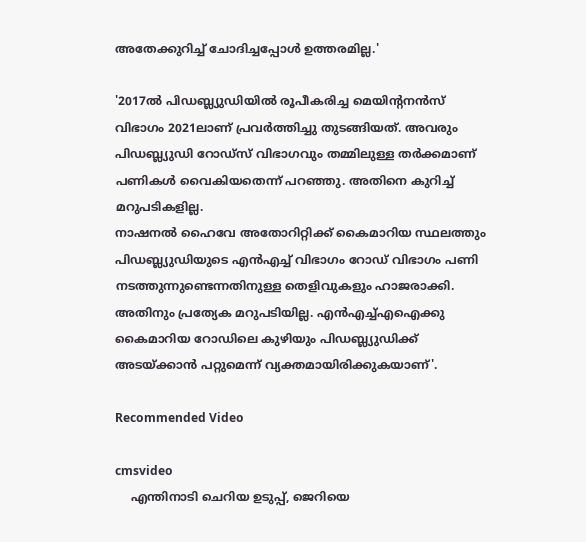അതേക്കുറിച്ച് ചോദിച്ചപ്പോള്‍ ഉത്തരമില്ല.'

'2017ല്‍ പിഡബ്ല്യുഡിയില്‍ രൂപീകരിച്ച മെയിന്റനന്‍സ് വിഭാഗം 2021ലാണ് പ്രവര്‍ത്തിച്ചു തുടങ്ങിയത്. അവരും പിഡബ്ല്യുഡി റോഡ്‌സ് വിഭാഗവും തമ്മിലുള്ള തര്‍ക്കമാണ് പണികൾ വൈകിയതെന്ന് പറഞ്ഞു. അതിനെ കുറിച്ച് മറുപടികളില്ല.
നാഷനല്‍ ഹൈവേ അതോറിറ്റിക്ക് കൈമാറിയ സ്ഥലത്തും പിഡബ്ല്യുഡിയുടെ എൻഎച്ച് വിഭാഗം റോഡ് വിഭാഗം പണി നടത്തുന്നുണ്ടെന്നതിനുള്ള തെളിവുകളും ഹാജരാക്കി. അതിനും പ്രത്യേക മറുപടിയില്ല. എന്‍എച്ച്എഐക്കു കൈമാറിയ റോഡിലെ കുഴിയും പിഡബ്ല്യുഡിക്ക് അടയ്ക്കാന്‍ പറ്റുമെന്ന് വ്യക്തമായിരിക്കുകയാണ്'.

Recommended Video

cmsvideo
    എന്തിനാടി ചെറിയ ഉടുപ്പ്, ജെറിയെ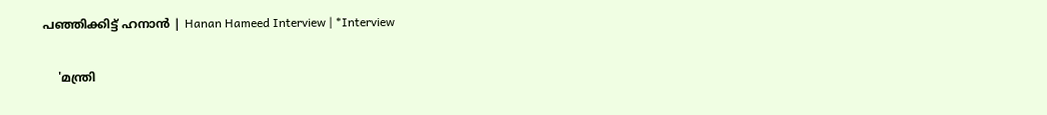പഞ്ഞിക്കിട്ട് ഹനാൻ | Hanan Hameed Interview | *Interview

    'മന്ത്രി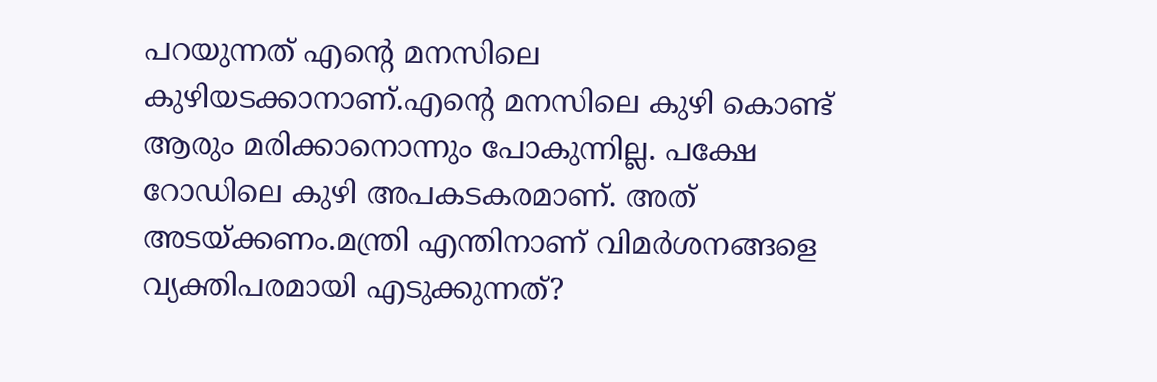പറയുന്നത് എന്റെ മനസിലെ കുഴിയടക്കാനാണ്.എന്റെ മനസിലെ കുഴി കൊണ്ട് ആരും മരിക്കാനൊന്നും പോകുന്നില്ല. പക്ഷേ റോഡിലെ കുഴി അപകടകരമാണ്. അത് അടയ്ക്കണം.മന്ത്രി എന്തിനാണ് വിമര്‍ശനങ്ങളെ വ്യക്തിപരമായി എടുക്കുന്നത്?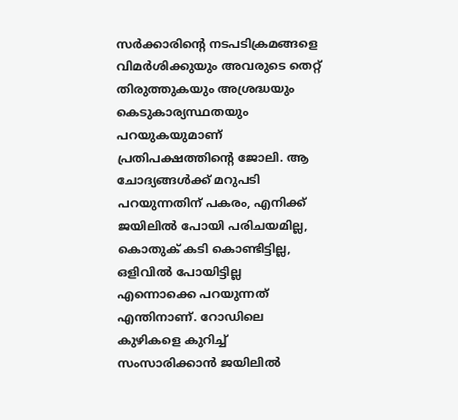സര്‍ക്കാരിന്റെ നടപടിക്രമങ്ങളെ വിമർശിക്കുയും അവരുടെ തെറ്റ് തിരുത്തുകയും അശ്രദ്ധയും കെടുകാര്യസ്ഥതയും പറയുകയുമാണ് പ്രതിപക്ഷത്തിന്റെ ജോലി. ആ ചോദ്യങ്ങള്‍ക്ക് മറുപടി പറയുന്നതിന് പകരം, എനിക്ക് ജയിലില്‍ പോയി പരിചയമില്ല, കൊതുക് കടി കൊണ്ടിട്ടില്ല, ഒളിവില്‍ പോയിട്ടില്ല എന്നൊക്കെ പറയുന്നത് എന്തിനാണ്. റോഡിലെ കുഴികളെ കുറിച്ച് സംസാരിക്കാന്‍ ജയിലിൽ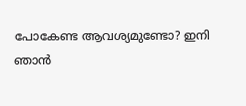പോകേണ്ട ആവശ്യമുണ്ടോ? ഇനി ഞാന്‍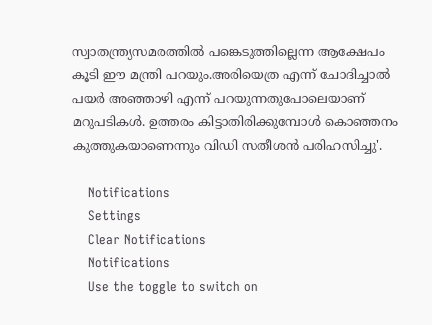സ്വാതന്ത്ര്യസമരത്തില്‍ പങ്കെടുത്തില്ലെന്ന ആക്ഷേപം കൂടി ഈ മന്ത്രി പറയും.അരിയെത്ര എന്ന് ചോദിച്ചാല്‍ പയര്‍ അഞ്ഞാഴി എന്ന് പറയുന്നതുപോലെയാണ് മറുപടികള്‍. ഉത്തരം കിട്ടാതിരിക്കുമ്പോൾ കൊഞ്ഞനം കുത്തുകയാണെന്നും വിഡി സതീശൻ പരിഹസിച്ചു'.

    Notifications
    Settings
    Clear Notifications
    Notifications
    Use the toggle to switch on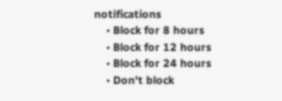notifications
    • Block for 8 hours
    • Block for 12 hours
    • Block for 24 hours
    • Don't block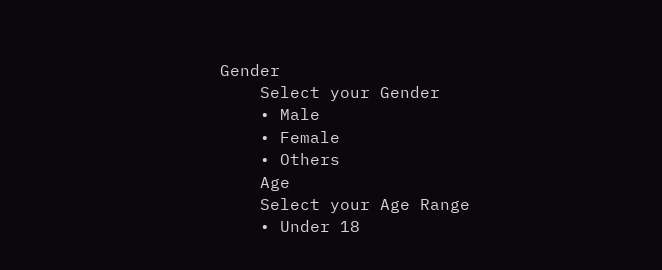Gender
    Select your Gender
    • Male
    • Female
    • Others
    Age
    Select your Age Range
    • Under 18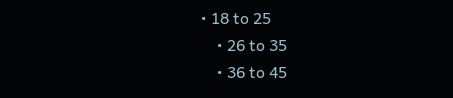• 18 to 25
    • 26 to 35
    • 36 to 45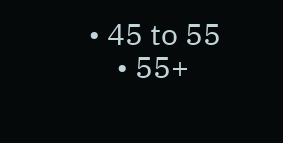• 45 to 55
    • 55+